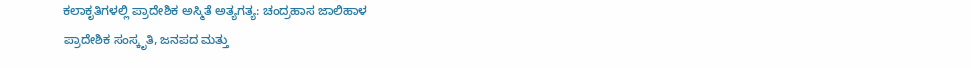ಕಲಾಕೃತಿಗಳಲ್ಲಿ ಪ್ರಾದೇಶಿಕ ಅಸ್ಮಿತೆ ಅತ್ಯಗತ್ಯ: ಚಂದ್ರಹಾಸ ಜಾಲಿಹಾಳ
ಪ್ರಾದೇಶಿಕ ಸಂಸ್ಕೃತಿ, ಜನಪದ ಮತ್ತು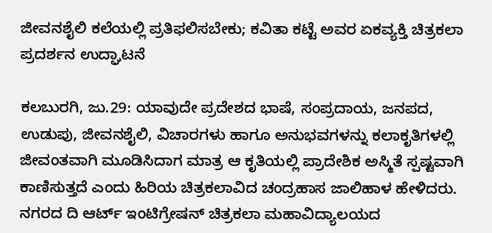ಜೀವನಶೈಲಿ ಕಲೆಯಲ್ಲಿ ಪ್ರತಿಫಲಿಸಬೇಕು; ಕವಿತಾ ಕಟ್ಟೆ ಅವರ ಏಕವ್ಯಕ್ತಿ ಚಿತ್ರಕಲಾ ಪ್ರದರ್ಶನ ಉದ್ಘಾಟನೆ

ಕಲಬುರಗಿ, ಜು.29: ಯಾವುದೇ ಪ್ರದೇಶದ ಭಾಷೆ, ಸಂಪ್ರದಾಯ, ಜನಪದ, ಉಡುಪು, ಜೀವನಶೈಲಿ, ವಿಚಾರಗಳು ಹಾಗೂ ಅನುಭವಗಳನ್ನು ಕಲಾಕೃತಿಗಳಲ್ಲಿ ಜೀವಂತವಾಗಿ ಮೂಡಿಸಿದಾಗ ಮಾತ್ರ ಆ ಕೃತಿಯಲ್ಲಿ ಪ್ರಾದೇಶಿಕ ಅಸ್ಮಿತೆ ಸ್ಪಷ್ಟವಾಗಿ ಕಾಣಿಸುತ್ತದೆ ಎಂದು ಹಿರಿಯ ಚಿತ್ರಕಲಾವಿದ ಚಂದ್ರಹಾಸ ಜಾಲಿಹಾಳ ಹೇಳಿದರು.
ನಗರದ ದಿ ಆರ್ಟ್ ಇಂಟಿಗ್ರೇಷನ್ ಚಿತ್ರಕಲಾ ಮಹಾವಿದ್ಯಾಲಯದ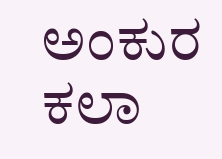ಅಂಕುರ ಕಲಾ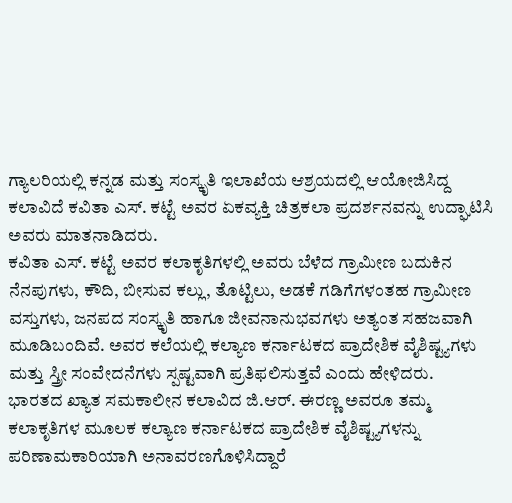ಗ್ಯಾಲರಿಯಲ್ಲಿ ಕನ್ನಡ ಮತ್ತು ಸಂಸ್ಕೃತಿ ಇಲಾಖೆಯ ಆಶ್ರಯದಲ್ಲಿ ಆಯೋಜಿಸಿದ್ದ ಕಲಾವಿದೆ ಕವಿತಾ ಎಸ್. ಕಟ್ಟೆ ಅವರ ಏಕವ್ಯಕ್ತಿ ಚಿತ್ರಕಲಾ ಪ್ರದರ್ಶನವನ್ನು ಉದ್ಘಾಟಿಸಿ ಅವರು ಮಾತನಾಡಿದರು.
ಕವಿತಾ ಎಸ್. ಕಟ್ಟೆ ಅವರ ಕಲಾಕೃತಿಗಳಲ್ಲಿ ಅವರು ಬೆಳೆದ ಗ್ರಾಮೀಣ ಬದುಕಿನ ನೆನಪುಗಳು, ಕೌದಿ, ಬೀಸುವ ಕಲ್ಲು, ತೊಟ್ಟಿಲು, ಅಡಕೆ ಗಡಿಗೆಗಳಂತಹ ಗ್ರಾಮೀಣ ವಸ್ತುಗಳು, ಜನಪದ ಸಂಸ್ಕೃತಿ ಹಾಗೂ ಜೀವನಾನುಭವಗಳು ಅತ್ಯಂತ ಸಹಜವಾಗಿ ಮೂಡಿಬಂದಿವೆ. ಅವರ ಕಲೆಯಲ್ಲಿ ಕಲ್ಯಾಣ ಕರ್ನಾಟಕದ ಪ್ರಾದೇಶಿಕ ವೈಶಿಷ್ಟ್ಯಗಳು ಮತ್ತು ಸ್ತ್ರೀ ಸಂವೇದನೆಗಳು ಸ್ಪಷ್ಟವಾಗಿ ಪ್ರತಿಫಲಿಸುತ್ತವೆ ಎಂದು ಹೇಳಿದರು.
ಭಾರತದ ಖ್ಯಾತ ಸಮಕಾಲೀನ ಕಲಾವಿದ ಜಿ.ಆರ್. ಈರಣ್ಣ ಅವರೂ ತಮ್ಮ ಕಲಾಕೃತಿಗಳ ಮೂಲಕ ಕಲ್ಯಾಣ ಕರ್ನಾಟಕದ ಪ್ರಾದೇಶಿಕ ವೈಶಿಷ್ಟ್ಯಗಳನ್ನು ಪರಿಣಾಮಕಾರಿಯಾಗಿ ಅನಾವರಣಗೊಳಿಸಿದ್ದಾರೆ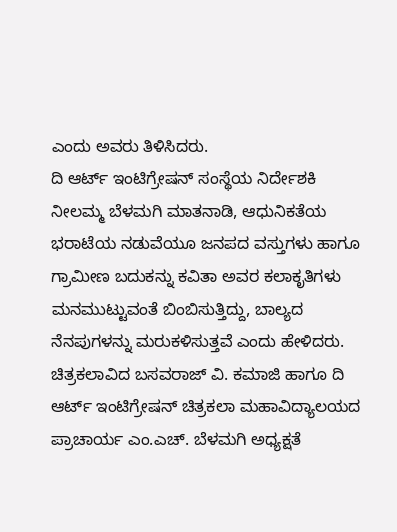ಎಂದು ಅವರು ತಿಳಿಸಿದರು.
ದಿ ಆರ್ಟ್ ಇಂಟಿಗ್ರೇಷನ್ ಸಂಸ್ಥೆಯ ನಿರ್ದೇಶಕಿ ನೀಲಮ್ಮ ಬೆಳಮಗಿ ಮಾತನಾಡಿ, ಆಧುನಿಕತೆಯ ಭರಾಟೆಯ ನಡುವೆಯೂ ಜನಪದ ವಸ್ತುಗಳು ಹಾಗೂ ಗ್ರಾಮೀಣ ಬದುಕನ್ನು ಕವಿತಾ ಅವರ ಕಲಾಕೃತಿಗಳು ಮನಮುಟ್ಟುವಂತೆ ಬಿಂಬಿಸುತ್ತಿದ್ದು, ಬಾಲ್ಯದ ನೆನಪುಗಳನ್ನು ಮರುಕಳಿಸುತ್ತವೆ ಎಂದು ಹೇಳಿದರು.
ಚಿತ್ರಕಲಾವಿದ ಬಸವರಾಜ್ ವಿ. ಕಮಾಜಿ ಹಾಗೂ ದಿ ಆರ್ಟ್ ಇಂಟಿಗ್ರೇಷನ್ ಚಿತ್ರಕಲಾ ಮಹಾವಿದ್ಯಾಲಯದ ಪ್ರಾಚಾರ್ಯ ಎಂ.ಎಚ್. ಬೆಳಮಗಿ ಅಧ್ಯಕ್ಷತೆ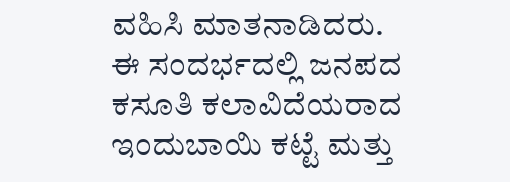ವಹಿಸಿ ಮಾತನಾಡಿದರು.
ಈ ಸಂದರ್ಭದಲ್ಲಿ ಜನಪದ ಕಸೂತಿ ಕಲಾವಿದೆಯರಾದ ಇಂದುಬಾಯಿ ಕಟ್ಟೆ ಮತ್ತು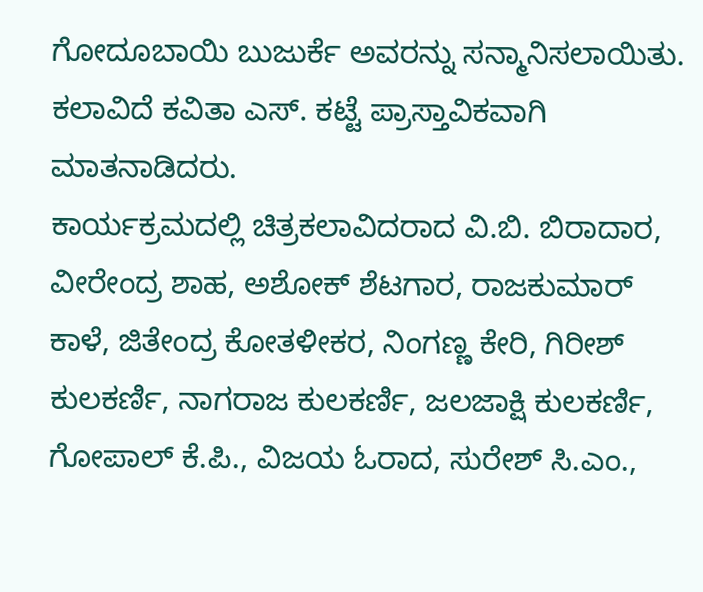ಗೋದೂಬಾಯಿ ಬುಜುರ್ಕೆ ಅವರನ್ನು ಸನ್ಮಾನಿಸಲಾಯಿತು. ಕಲಾವಿದೆ ಕವಿತಾ ಎಸ್. ಕಟ್ಟೆ ಪ್ರಾಸ್ತಾವಿಕವಾಗಿ ಮಾತನಾಡಿದರು.
ಕಾರ್ಯಕ್ರಮದಲ್ಲಿ ಚಿತ್ರಕಲಾವಿದರಾದ ವಿ.ಬಿ. ಬಿರಾದಾರ, ವೀರೇಂದ್ರ ಶಾಹ, ಅಶೋಕ್ ಶೆಟಗಾರ, ರಾಜಕುಮಾರ್ ಕಾಳೆ, ಜಿತೇಂದ್ರ ಕೋತಳೀಕರ, ನಿಂಗಣ್ಣ ಕೇರಿ, ಗಿರೀಶ್ ಕುಲಕರ್ಣಿ, ನಾಗರಾಜ ಕುಲಕರ್ಣಿ, ಜಲಜಾಕ್ಷಿ ಕುಲಕರ್ಣಿ, ಗೋಪಾಲ್ ಕೆ.ಪಿ., ವಿಜಯ ಓರಾದ, ಸುರೇಶ್ ಸಿ.ಎಂ.,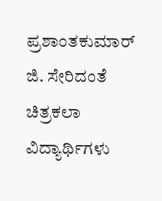ಪ್ರಶಾಂತಕುಮಾರ್ ಜಿ. ಸೇರಿದಂತೆ ಚಿತ್ರಕಲಾ ವಿದ್ಯಾರ್ಥಿಗಳು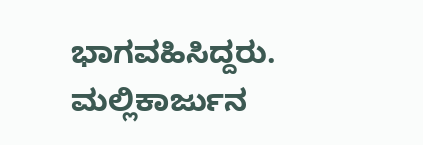ಭಾಗವಹಿಸಿದ್ದರು. ಮಲ್ಲಿಕಾರ್ಜುನ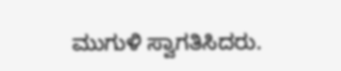ಮುಗುಳಿ ಸ್ವಾಗತಿಸಿದರು.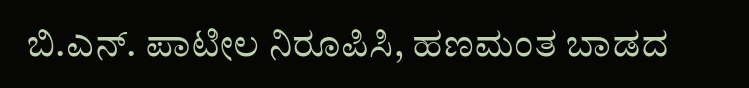ಬಿ.ಎನ್. ಪಾಟೀಲ ನಿರೂಪಿಸಿ, ಹಣಮಂತ ಬಾಡದ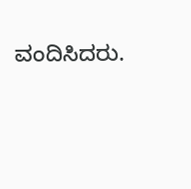ವಂದಿಸಿದರು.